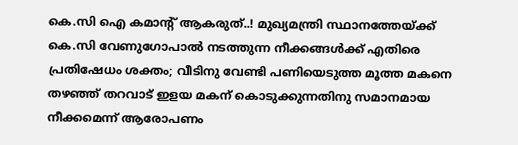കെ.സി ഐ കമാന്റ് ആകരുത്..! മുഖ്യമന്ത്രി സ്ഥാനത്തേയ്ക്ക് കെ.സി വേണുഗോപാൽ നടത്തുന്ന നീക്കങ്ങൾക്ക് എതിരെ പ്രതിഷേധം ശക്തം; വീടിനു വേണ്ടി പണിയെടുത്ത മൂത്ത മകനെ തഴഞ്ഞ് തറവാട് ഇളയ മകന് കൊടുക്കുന്നതിനു സമാനമായ നീക്കമെന്ന് ആരോപണം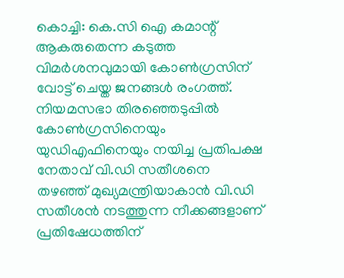കൊച്ചി: കെ.സി ഐ കമാന്റ് ആകരുതെന്ന കടുത്ത വിമർശനവുമായി കോൺഗ്രസിന് വോട്ട് ചെയ്ത ജനങ്ങൾ രംഗത്ത്. നിയമസഭാ തിരഞ്ഞെടുപ്പിൽ കോൺഗ്രസിനെയും യുഡിഎഫിനെയും നയിച്ച പ്രതിപക്ഷ നേതാവ് വി.ഡി സതീശനെ തഴഞ്ഞ് മുഖ്യമന്ത്രിയാകാൻ വി.ഡി സതീശൻ നടത്തുന്ന നീക്കങ്ങളാണ് പ്രതിഷേധത്തിന്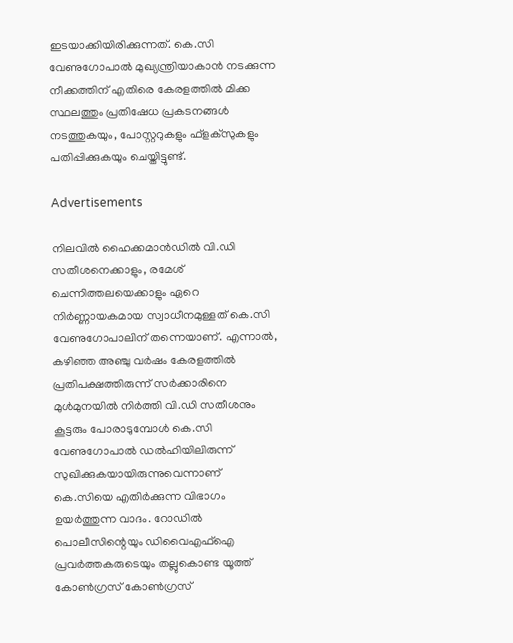ഇടയാക്കിയിരിക്കുന്നത്. കെ.സി വേണുഗോപാൽ മുഖ്യന്ത്രിയാകാൻ നടക്കുന്ന നീക്കത്തിന് എതിരെ കേരളത്തിൽ മിക്ക സ്ഥലത്തും പ്രതിഷേധ പ്രകടനങ്ങൾ നടത്തുകയും, പോസ്റ്ററുകളും ഫ്‌ളക്‌സുകളും പതിപ്പിക്കുകയും ചെയ്തിട്ടുണ്ട്.

Advertisements

നിലവിൽ ഹൈക്കമാൻഡിൽ വി.ഡി സതീശനെക്കാളും, രമേശ് ചെന്നിത്തലയെക്കാളും ഏറെ നിർണ്ണായകമായ സ്വാധീനമുള്ളത് കെ.സി വേണുഗോപാലിന് തന്നെയാണ്. എന്നാൽ, കഴിഞ്ഞ അഞ്ചു വർഷം കേരളത്തിൽ പ്രതിപക്ഷത്തിരുന്ന് സർക്കാരിനെ മുൾമുനയിൽ നിർത്തി വി.ഡി സതീശനും കൂട്ടരും പോരാടുമ്പോൾ കെ.സി വേണുഗോപാൽ ഡൽഹിയിലിരുന്ന് സുഖിക്കുകയായിരുന്നുവെന്നാണ് കെ.സിയെ എതിർക്കുന്ന വിഭാഗം ഉയർത്തുന്ന വാദം. റോഡിൽ പൊലീസിന്റെയും ഡിവൈഎഫ്‌ഐ പ്രവർത്തകരുടെയും തല്ലുകൊണ്ട യൂത്ത് കോൺഗ്രസ് കോൺഗ്രസ്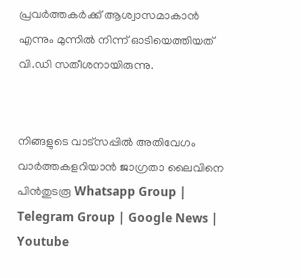പ്രവർത്തകർക്ക് ആശ്വാസമാകാൻ എന്നും മുന്നിൽ നിന്ന് ഓടിയെത്തിയത് വി.ഡി സതീശനായിരുന്നു.


നിങ്ങളുടെ വാട്സപ്പിൽ അതിവേഗം വാർത്തകളറിയാൻ ജാഗ്രതാ ലൈവിനെ പിൻതുടരൂ Whatsapp Group | Telegram Group | Google News | Youtube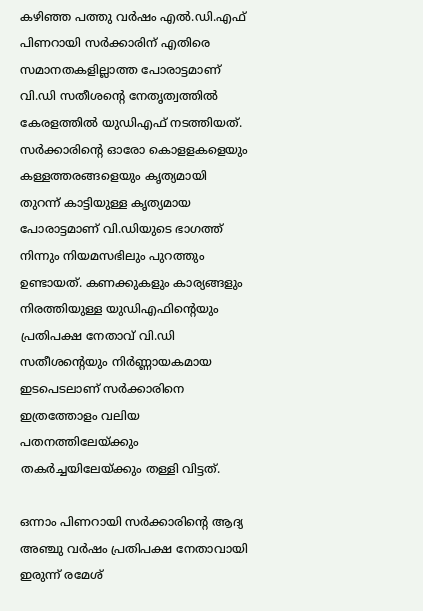കഴിഞ്ഞ പത്തു വർഷം എൽ.ഡി.എഫ് പിണറായി സർക്കാരിന് എതിരെ സമാനതകളില്ലാത്ത പോരാട്ടമാണ് വി.ഡി സതീശന്റെ നേതൃത്വത്തിൽ കേരളത്തിൽ യുഡിഎഫ് നടത്തിയത്. സർക്കാരിന്റെ ഓരോ കൊളളകളെയും കള്ളത്തരങ്ങളെയും കൃത്യമായി തുറന്ന് കാട്ടിയുള്ള കൃത്യമായ പോരാട്ടമാണ് വി.ഡിയുടെ ഭാഗത്ത് നിന്നും നിയമസഭിലും പുറത്തും ഉണ്ടായത്. കണക്കുകളും കാര്യങ്ങളും നിരത്തിയുള്ള യുഡിഎഫിന്റെയും പ്രതിപക്ഷ നേതാവ് വി.ഡി സതീശന്റെയും നിർണ്ണായകമായ ഇടപെടലാണ് സർക്കാരിനെ ഇത്രത്തോളം വലിയ പതനത്തിലേയ്ക്കും തകർച്ചയിലേയ്ക്കും തള്ളി വിട്ടത്.

ഒന്നാം പിണറായി സർക്കാരിന്റെ ആദ്യ അഞ്ചു വർഷം പ്രതിപക്ഷ നേതാവായി ഇരുന്ന് രമേശ്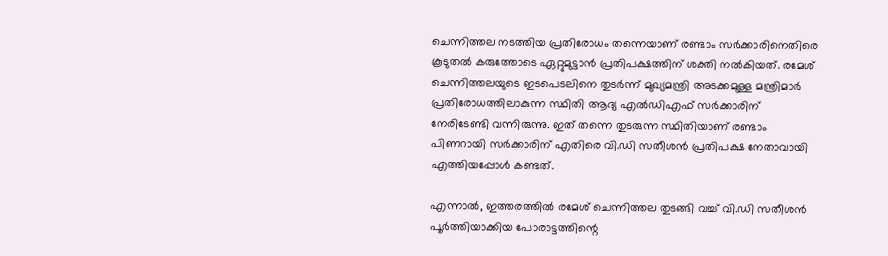ചെന്നിത്തല നടത്തിയ പ്രതിരോധം തന്നെയാണ് രണ്ടാം സർക്കാരിനെതിരെ കൂടുതൽ കരുത്തോടെ ഏറ്റുമുട്ടാൻ പ്രതിപക്ഷത്തിന് ശക്തി നൽകിയത്. രമേശ് ചെന്നിത്തലയുടെ ഇടപെടലിനെ തുടർന്ന് മുഖ്യമന്ത്രി അടക്കമുള്ള മന്ത്രിമാർ പ്രതിരോധത്തിലാകുന്ന സ്ഥിതി ആദ്യ എൽഡിഎഫ് സർക്കാരിന് നേരിടേണ്ടി വന്നിരുന്നു. ഇത് തന്നെ തുടരുന്ന സ്ഥിതിയാണ് രണ്ടാം പിണറായി സർക്കാരിന് എതിരെ വി.ഡി സതീശൻ പ്രതിപക്ഷ നേതാവായി എത്തിയപ്പോൾ കണ്ടത്.

എന്നാൽ, ഇത്തരത്തിൽ രമേശ് ചെന്നിത്തല തുടങ്ങി വച്ച് വി.ഡി സതീശൻ പൂർത്തിയാക്കിയ പോരാട്ടത്തിന്റെ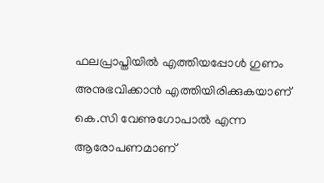ഫലപ്രാപ്തിയിൽ എത്തിയപ്പോൾ ഗുണം അനുഭവിക്കാൻ എത്തിയിരിക്കുകയാണ് കെ.സി വേണുഗോപാൽ എന്ന ആരോപണമാണ്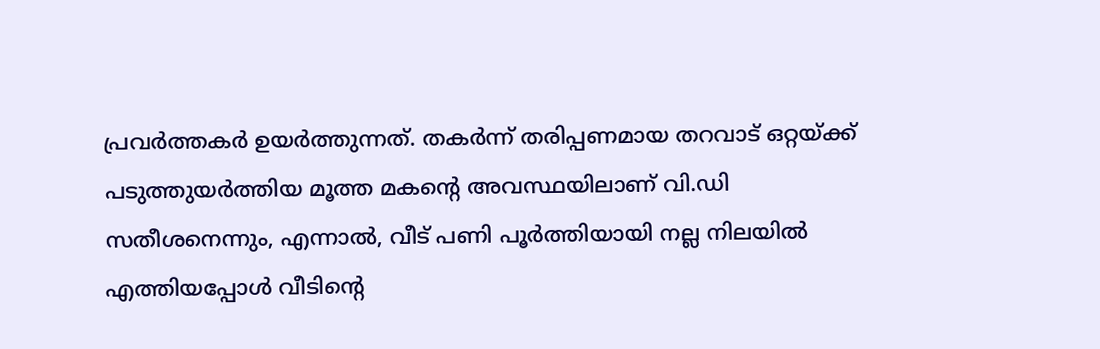പ്രവർത്തകർ ഉയർത്തുന്നത്. തകർന്ന് തരിപ്പണമായ തറവാട് ഒറ്റയ്ക്ക് പടുത്തുയർത്തിയ മൂത്ത മകന്റെ അവസ്ഥയിലാണ് വി.ഡി സതീശനെന്നും, എന്നാൽ, വീട് പണി പൂർത്തിയായി നല്ല നിലയിൽ എത്തിയപ്പോൾ വീടിന്റെ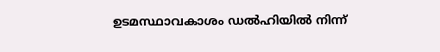ഉടമസ്ഥാവകാശം ഡൽഹിയിൽ നിന്ന്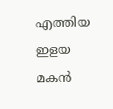എത്തിയ ഇളയ മകൻ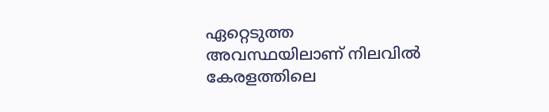ഏറ്റെടുത്ത അവസ്ഥയിലാണ് നിലവിൽ കേരളത്തിലെ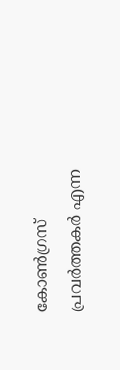കോൺഗ്രസ് പ്രവർത്തകർ എന്ന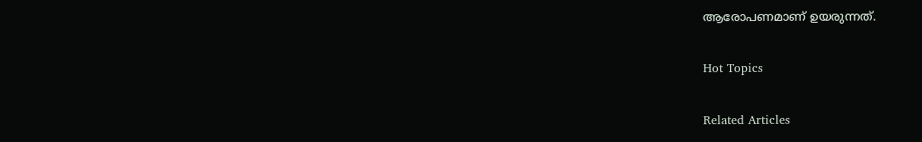ആരോപണമാണ് ഉയരുന്നത്.

Hot Topics

Related Articles